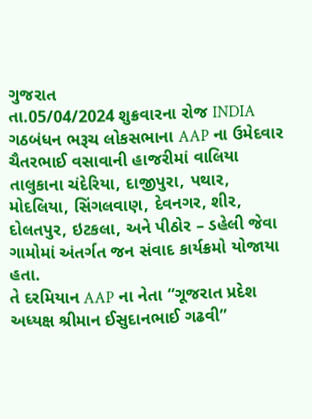ગુજરાત
તા.05/04/2024 શુક્રવારના રોજ INDIA ગઠબંધન ભરૂચ લોકસભાના AAP ના ઉમેદવાર ચૈતરભાઈ વસાવાની હાજરીમાં વાલિયા તાલુકાના ચંદેરિયા, દાજીપુરા, પથાર, મોદલિયા, સિંગલવાણ, દેવનગર, શીર, દોલતપુર, ઇટકલા, અને પીઠોર – ડહેલી જેવા ગામોમાં અંતર્ગત જન સંવાદ કાર્યક્રમો યોજાયા હતા.
તે દરમિયાન AAP ના નેતા “ગૂજરાત પ્રદેશ અધ્યક્ષ શ્રીમાન ઈસુદાનભાઈ ગઢવી”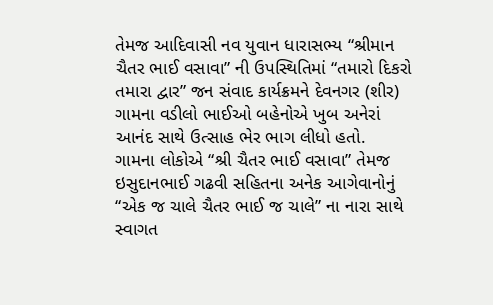તેમજ આદિવાસી નવ યુવાન ધારાસભ્ય “શ્રીમાન ચૈતર ભાઈ વસાવા” ની ઉપસ્થિતિમાં “તમારો દિકરો તમારા દ્વાર” જન સંવાદ કાર્યક્રમને દેવનગર (શીર) ગામના વડીલો ભાઈઓ બહેનોએ ખુબ અનેરાં આનંદ સાથે ઉત્સાહ ભેર ભાગ લીધો હતો.
ગામના લોકોએ “શ્રી ચૈતર ભાઈ વસાવા” તેમજ ઇસુદાનભાઈ ગઢવી સહિતના અનેક આગેવાનોનું “એક જ ચાલે ચૈતર ભાઈ જ ચાલે” ના નારા સાથે સ્વાગત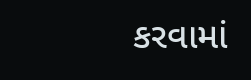કરવામાં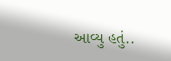આવ્યુ હતું..